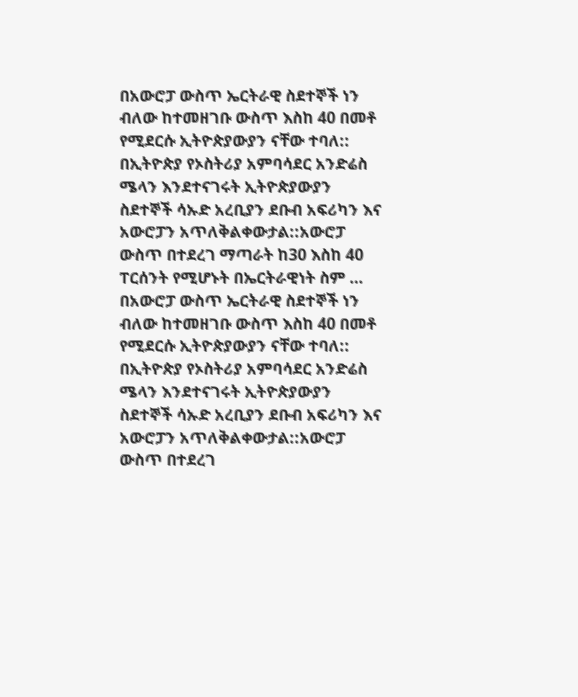በአውሮፓ ውስጥ ኤርትራዊ ስደተኞች ነን ብለው ከተመዘገቡ ውስጥ እስከ 40 በመቶ የሚደርሱ ኢትዮጵያውያን ናቸው ተባለ::
በኢትዮጵያ የኦስትሪያ አምባሳደር አንድሬስ ሜላን እንደተናገሩት ኢትዮጵያውያን ስደተኞች ሳኡድ አረቢያን ደቡብ አፍሪካን እና አውሮፓን አጥለቅልቀውታል::አውሮፓ ውስጥ በተደረገ ማጣራት ከ30 እስከ 40 ፐርሰንት የሚሆኑት በኤርትራዊነት ስም …
በአውሮፓ ውስጥ ኤርትራዊ ስደተኞች ነን ብለው ከተመዘገቡ ውስጥ እስከ 40 በመቶ የሚደርሱ ኢትዮጵያውያን ናቸው ተባለ::
በኢትዮጵያ የኦስትሪያ አምባሳደር አንድሬስ ሜላን እንደተናገሩት ኢትዮጵያውያን ስደተኞች ሳኡድ አረቢያን ደቡብ አፍሪካን እና አውሮፓን አጥለቅልቀውታል::አውሮፓ ውስጥ በተደረገ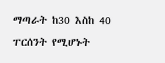ማጣራት ከ30 እስከ 40 ፐርሰንት የሚሆኑት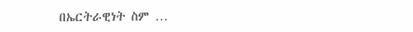በኤርትራዊነት ስም …